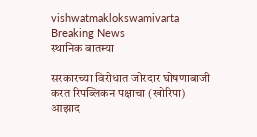vishwatmaklokswamivarta
Breaking News
स्थानिक बातम्या

सरकारच्या विरोधात जोरदार घोषणाबाजी करत रिपब्लिकन पक्षाचा (खोरिपा) आझाद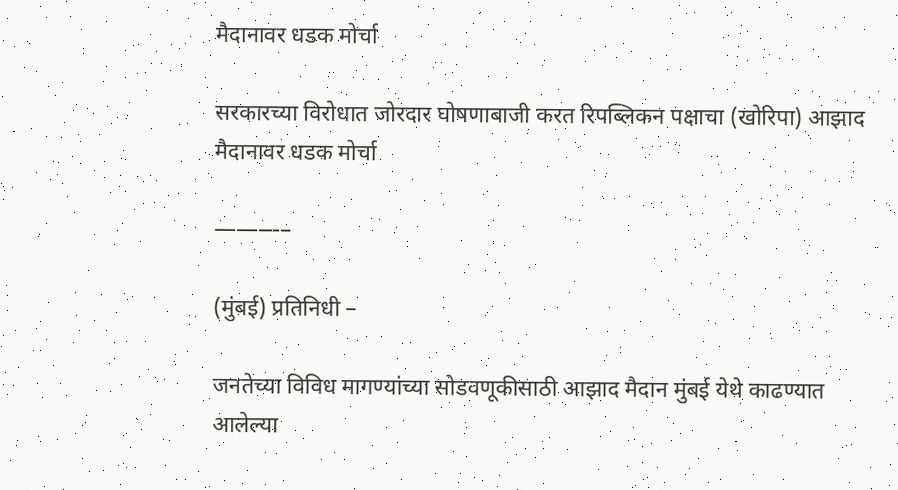मैदानावर धडक मोर्चा

सरकारच्या विरोधात जोरदार घोषणाबाजी करत रिपब्लिकन पक्षाचा (खोरिपा) आझाद मैदानावर धडक मोर्चा

———–

(मुंबई) प्रतिनिधी –

जनतेच्या विविध मागण्यांच्या सोडवणूकीसाठी आझाद मैदान मुंबई येथे काढण्यात आलेल्या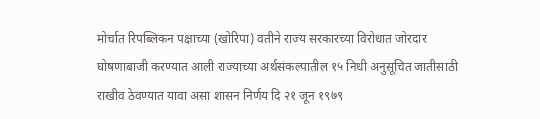मोर्चात रिपब्लिकन पक्षाच्या (खोरिपा) वतीने राज्य सरकारच्या विरोधात जोरदार घोषणाबाजी करण्यात आली राज्याच्या अर्थसंकल्पातील १५ निधी अनुसूचित जातीसाठी राखीव ठेवण्यात यावा असा शासन निर्णय दि २१ जून १९७९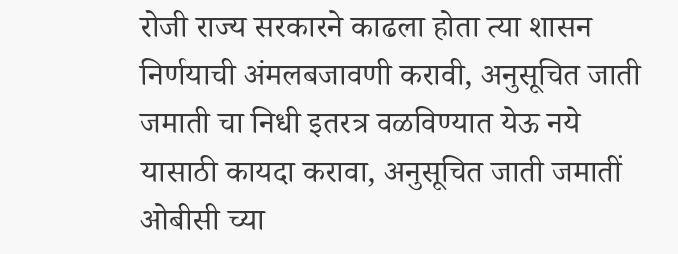रोजी राज्य सरकारने काढला होता त्या शासन निर्णयाची अंमलबजावणी करावी, अनुसूचित जाती जमाती चा निधी इतरत्र वळविण्यात येऊ नये यासाठी कायदा करावा, अनुसूचित जाती जमातीं ओबीसी च्या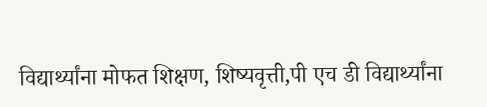विद्यार्थ्यांना मोफत शिक्षण, शिष्यवृत्ती,पी एच डी विद्यार्थ्यांना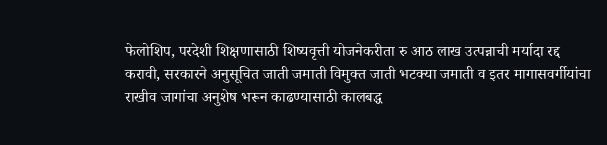फेलोशिप, परदेशी शिक्षणासाठी शिष्यवृत्ती योजनेकरीता रु आठ लाख उत्पन्नाची मर्यादा रद्द करावी, सरकारने अनुसूचित जाती जमाती विमुक्त जाती भटक्या जमाती व इतर मागासवर्गीयांचा राखीव जागांचा अनुशेष भरून काढण्यासाठी कालबद्ध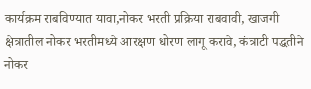कार्यक्रम राबविण्यात यावा,नोकर भरती प्रक्रिया राबवावी, खाजगी क्षेत्रातील नोकर भरतीमध्ये आरक्षण धोरण लागू करावे, कंत्राटी पद्धतीने नोकर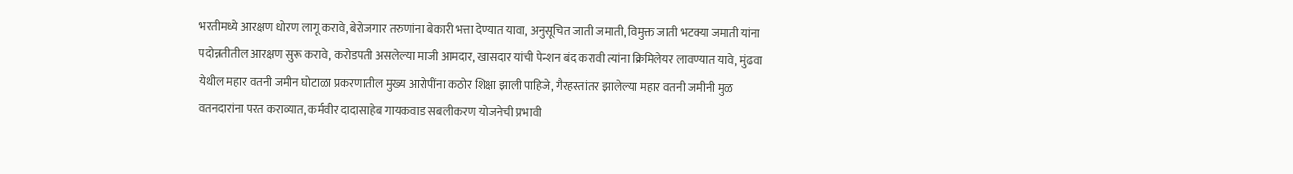भरतीमध्ये आरक्षण धोरण लागू करावे,बेरोजगार तरुणांना बेकारी भत्ता देण्यात यावा, अनुसूचित जाती जमाती, विमुक्त जाती भटक्या जमाती यांना पदोन्नतीतील आरक्षण सुरू करावे, करोडपती असलेल्या माजी आमदार, खासदार यांची पेन्शन बंद करावी त्यांना क्रिमिलेयर लावण्यात यावे, मुंढवा येथील महार वतनी जमीन घोटाळा प्रकरणातील मुख्य आरोपींना कठोर शिक्षा झाली पाहिजे, गैरहस्तांतर झालेल्या महार वतनी जमीनी मुळ वतनदारांना परत कराव्यात, कर्मवीर दादासाहेब गायकवाड सबलीकरण योजनेची प्रभावी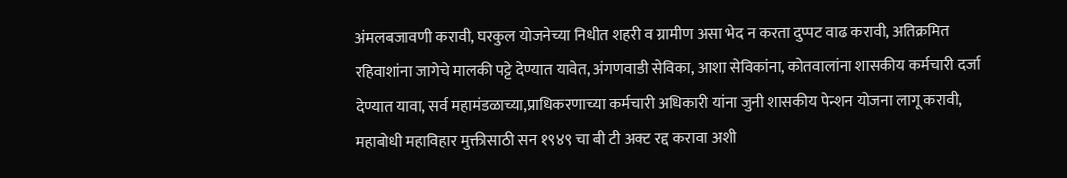अंमलबजावणी करावी, घरकुल योजनेच्या निधीत शहरी व ग्रामीण असा भेद न करता दुप्पट वाढ करावी, अतिक्रमित रहिवाशांना जागेचे मालकी पट्टे देण्यात यावेत, अंगणवाडी सेविका, आशा सेविकांना, कोतवालांना शासकीय कर्मचारी दर्जा देण्यात यावा, सर्व महामंडळाच्या,प्राधिकरणाच्या कर्मचारी अधिकारी यांना जुनी शासकीय पेन्शन योजना लागू करावी, महाबोधी महाविहार मुक्तीसाठी सन १९४९ चा बी टी अक्ट रद्द करावा अशी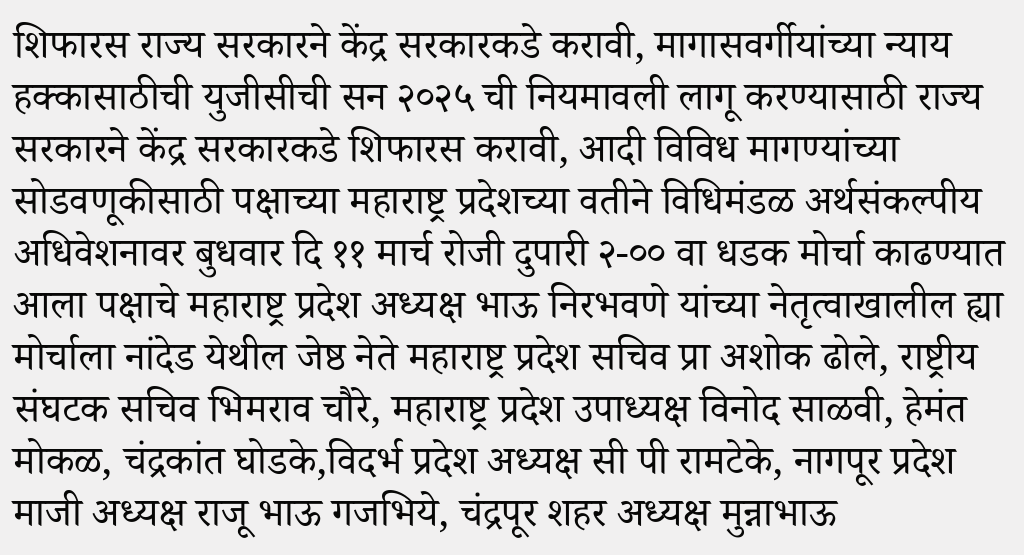शिफारस राज्य सरकारने केंद्र सरकारकडे करावी, मागासवर्गीयांच्या न्याय हक्कासाठीची युजीसीची सन २०२५ ची नियमावली लागू करण्यासाठी राज्य सरकारने केंद्र सरकारकडे शिफारस करावी, आदी विविध मागण्यांच्या सोडवणूकीसाठी पक्षाच्या महाराष्ट्र प्रदेशच्या वतीने विधिमंडळ अर्थसंकल्पीय अधिवेशनावर बुधवार दि ११ मार्च रोजी दुपारी २-०० वा धडक मोर्चा काढण्यात आला पक्षाचे महाराष्ट्र प्रदेश अध्यक्ष भाऊ निरभवणे यांच्या नेतृत्वाखालील ह्या मोर्चाला नांदेड येथील जेष्ठ नेते महाराष्ट्र प्रदेश सचिव प्रा अशोक ढोले, राष्ट्रीय संघटक सचिव भिमराव चौरे, महाराष्ट्र प्रदेश उपाध्यक्ष विनोद साळवी, हेमंत मोकळ, चंद्रकांत घोडके,विदर्भ प्रदेश अध्यक्ष सी पी रामटेके, नागपूर प्रदेश माजी अध्यक्ष राजू भाऊ गजभिये, चंद्रपूर शहर अध्यक्ष मुन्नाभाऊ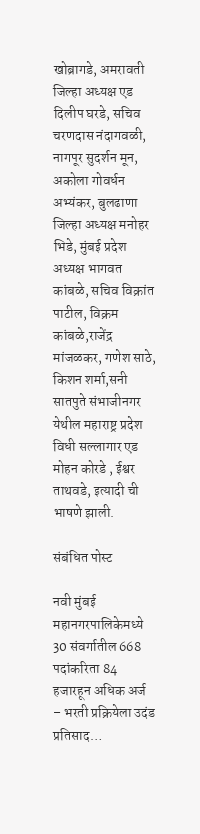खोब्रागडे, अमरावती जिल्हा अध्यक्ष एड दिलीप घरडे, सचिव चरणदास नंदागवळी, नागपूर सुदर्शन मून, अकोला गोवर्धन अभ्यंकर, बुलढाणा जिल्हा अध्यक्ष मनोहर भिडे, मुंबई प्रदेश अध्यक्ष भागवत कांबळे, सचिव विक्रांत पाटील, विक्रम कांबळे,राजेंद्र मांजळकर, गणेश साठे, किशन शर्मा,सनी सातपुते संभाजीनगर येथील महाराष्ट्र प्रदेश विधी सल्लागार एड मोहन कोरडे , ईश्वर ताथवडे, इत्यादी ची भाषणे झाली.

संबंधित पोस्ट

नवी मुंबई महानगरपालिकेमध्ये 30 संवर्गातील 668 पदांकरिता 84 हजारहून अधिक अर्ज – भरती प्रक्रियेला उदंड प्रतिसाद…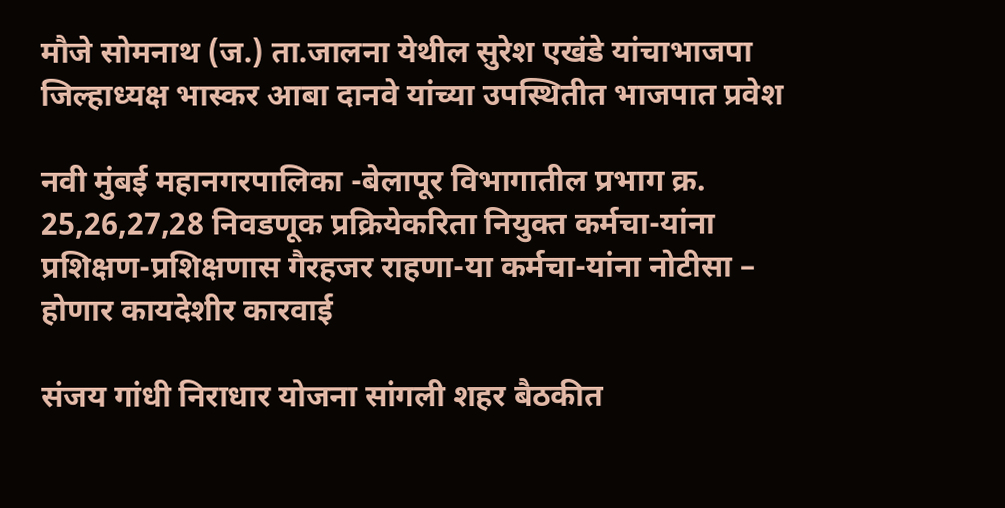मौजे सोमनाथ (ज.) ता.जालना येथील सुरेश एखंडे यांचाभाजपा जिल्हाध्यक्ष भास्कर आबा दानवे यांच्या उपस्थितीत भाजपात प्रवेश

नवी मुंबई महानगरपालिका -बेलापूर विभागातील प्रभाग क्र. 25,26,27,28 निवडणूक प्रक्रियेकरिता नियुक्त कर्मचा-यांना प्रशिक्षण-प्रशिक्षणास गैरहजर राहणा-या कर्मचा-यांना नोटीसा – होणार कायदेशीर कारवाई

संजय गांधी निराधार योजना सांगली शहर बैठकीत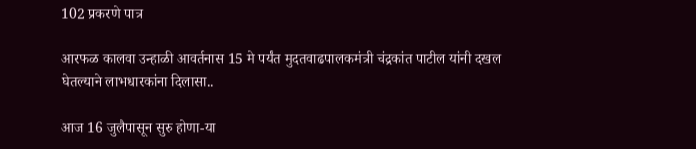102 प्रकरणे पात्र

आरफळ कालवा उन्हाळी आवर्तनास 15 मे पर्यंत मुदतवाढपालकमंत्री चंद्रकांत पाटील यांनी दखल घेतल्याने लाभधारकांना दिलासा..

आज 16 जुलैपासून सुरु होणा-या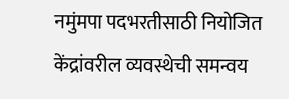नमुंमपा पदभरतीसाठी नियोजित केंद्रांवरील व्यवस्थेची समन्वय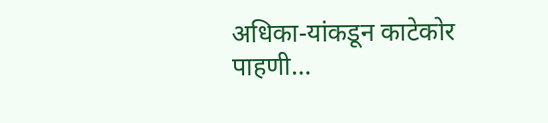अधिका-यांकडून काटेकोर पाहणी…